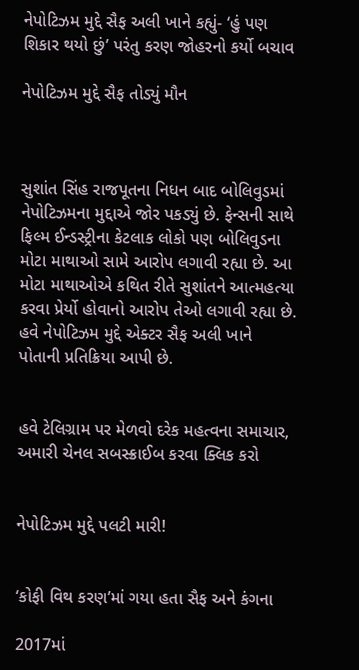નેપોટિઝમ મુદ્દે સૈફ અલી ખાને કહ્યું- ‘હું પણ શિકાર થયો છું’ પરંતુ કરણ જોહરનો કર્યો બચાવ

નેપોટિઝમ મુદ્દે સૈફ તોડ્યું મૌન



સુશાંત સિંહ રાજપૂતના નિધન બાદ બોલિવુડમાં નેપોટિઝમના મુદ્દાએ જોર પકડ્યું છે. ફેન્સની સાથે ફિલ્મ ઈન્ડસ્ટ્રીના કેટલાક લોકો પણ બોલિવુડના મોટા માથાઓ સામે આરોપ લગાવી રહ્યા છે. આ મોટા માથાઓએ કથિત રીતે સુશાંતને આત્મહત્યા કરવા પ્રેર્યો હોવાનો આરોપ તેઓ લગાવી રહ્યા છે. હવે નેપોટિઝમ મુદ્દે એક્ટર સૈફ અલી ખાને પોતાની પ્રતિક્રિયા આપી છે.


હવે ટેલિગ્રામ પર મેળવો દરેક મહત્વના સમાચાર, અમારી ચેનલ સબસ્ક્રાઈબ કરવા ક્લિક કરો


નેપોટિઝમ મુદ્દે પલટી મારી!


‘કોફી વિથ કરણ’માં ગયા હતા સૈફ અને કંગના

2017માં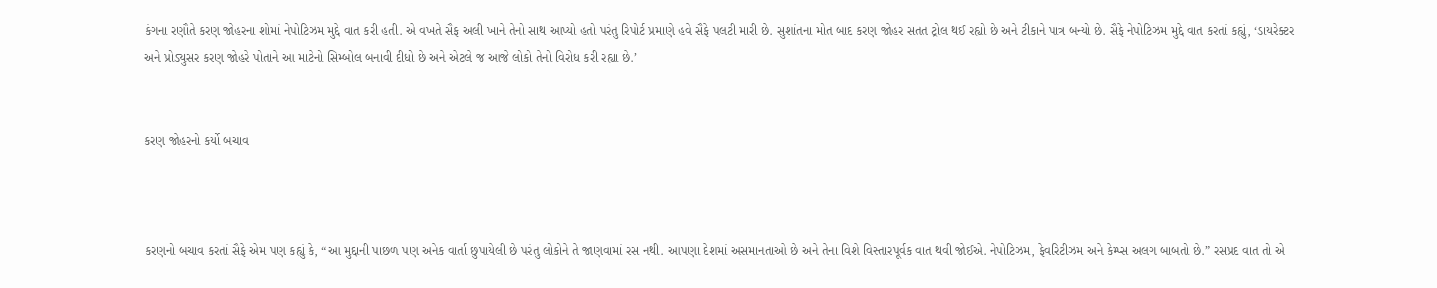કંગના રણૌતે કરણ જોહરના શોમાં નેપોટિઝમ મુદ્દે વાત કરી હતી. એ વખતે સૈફ અલી ખાને તેનો સાથ આપ્યો હતો પરંતુ રિપોર્ટ પ્રમાણે હવે સૈફે પલટી મારી છે. સુશાંતના મોત બાદ કરણ જોહર સતત ટ્રોલ થઈ રહ્યો છે અને ટીકાને પાત્ર બન્યો છે. સૈફે નેપોટિઝમ મુદ્દે વાત કરતાં કહ્યું, ‘ડાયરેક્ટર અને પ્રોડ્યુસર કરણ જોહરે પોતાને આ માટેનો સિમ્બોલ બનાવી દીધો છે અને એટલે જ આજે લોકો તેનો વિરોધ કરી રહ્યા છે.’


કરણ જોહરનો કર્યો બચાવ



કરણનો બચાવ કરતાં સૈફે એમ પણ કહ્યું કે, “આ મુદ્દાની પાછળ પણ અનેક વાર્તા છુપાયેલી છે પરંતુ લોકોને તે જાણવામાં રસ નથી. આપણા દેશમાં અસમાનતાઓ છે અને તેના વિશે વિસ્તારપૂર્વક વાત થવી જોઈએ. નેપોટિઝમ, ફેવરિટીઝમ અને કેમ્પ્સ અલગ બાબતો છે.” રસપ્રદ વાત તો એ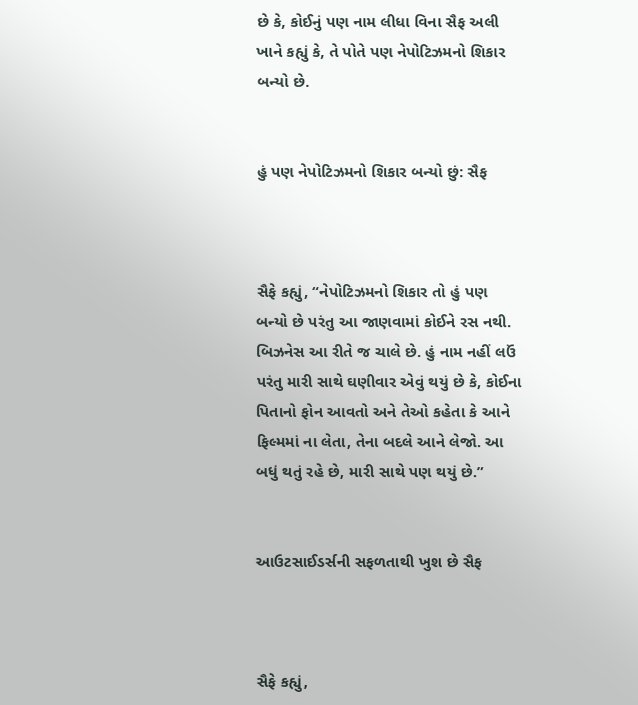છે કે, કોઈનું પણ નામ લીધા વિના સૈફ અલી ખાને કહ્યું કે, તે પોતે પણ નેપોટિઝમનો શિકાર બન્યો છે.


હું પણ નેપોટિઝમનો શિકાર બન્યો છું: સૈફ



સૈફે કહ્યું, “નેપોટિઝમનો શિકાર તો હું પણ બન્યો છે પરંતુ આ જાણવામાં કોઈને રસ નથી. બિઝનેસ આ રીતે જ ચાલે છે. હું નામ નહીં લઉં પરંતુ મારી સાથે ઘણીવાર એવું થયું છે કે, કોઈના પિતાનો ફોન આવતો અને તેઓ કહેતા કે આને ફિલ્મમાં ના લેતા, તેના બદલે આને લેજો. આ બધું થતું રહે છે, મારી સાથે પણ થયું છે.”


આઉટસાઈડર્સની સફળતાથી ખુશ છે સૈફ



સૈફે કહ્યું,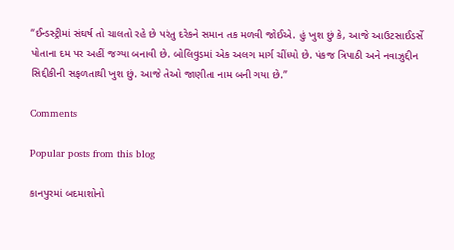“ઈન્ડસ્ટ્રીમાં સંઘર્ષ તો ચાલતો રહે છે પરંતુ દરેકને સમાન તક મળવી જોઈએ. હું ખુશ છું કે, આજે આઉટસાઈડર્સે પોતાના દમ પર અહીં જગ્યા બનાવી છે. બોલિવુડમાં એક અલગ માર્ગ ચીંધ્યો છે. પંકજ ત્રિપાઠી અને નવાઝુદ્દીન સિદ્દીકીની સફળતાથી ખુશ છું. આજે તેઓ જાણીતા નામ બની ગયા છે.”

Comments

Popular posts from this blog

કાનપુરમાં બદમાશોનો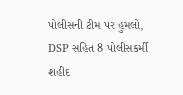પોલીસની ટીમ પર હુમલો, DSP સહિત 8 પોલીસકર્મી શહીદ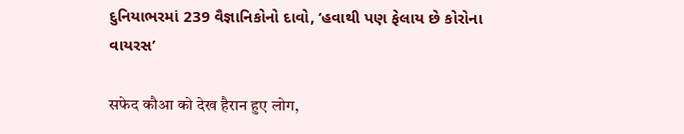દુનિયાભરમાં 239 વૈજ્ઞાનિકોનો દાવો, ‘હવાથી પણ ફેલાય છે કોરોના વાયરસ’

सफेद कौआ को देख हैरान हुए लोग,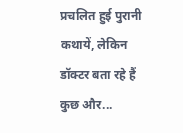प्रचलित हुई पुरानी कथायें, लेकिन डॉक्टर बता रहे हैं कुछ और...